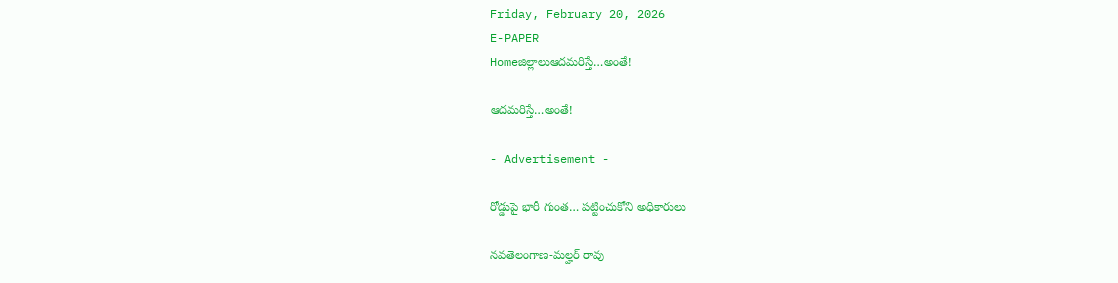Friday, February 20, 2026
E-PAPER
Homeజిల్లాలుఆదమరిస్తే…అంతే!

ఆదమరిస్తే…అంతే!

- Advertisement -

రోడ్డుపై భారీ గుంత… పట్టించుకోని అధికారులు

నవతెలంగాణ-మల్హర్ రావు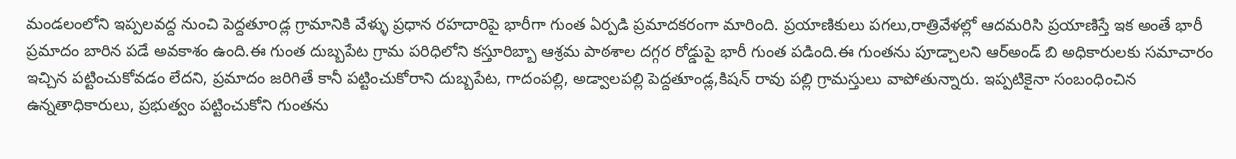మండలంలోని ఇప్పలవద్ద నుంచి పెద్దతూoడ్ల గ్రామానికి వేళ్ళు ప్రధాన రహదారిపై భారీగా గుంత ఏర్పడి ప్రమాదకరంగా మారింది. ప్రయాణికులు పగలు,రాత్రివేళల్లో ఆదమరిసి ప్రయాణిస్తే ఇక అంతే భారీ ప్రమాదం బారిన పడే అవకాశం ఉంది.ఈ గుంత దుబ్బపేట గ్రామ పరిధిలోని కస్తూరిబ్బా ఆశ్రమ పాఠశాల దగ్గర రోడ్డుపై భారీ గుంత పడింది.ఈ గుంతను పూడ్చాలని ఆర్అండ్ బి అధికారులకు సమాచారం ఇచ్చిన పట్టించుకోవడం లేదని, ప్రమాదం జరిగితే కానీ పట్టించుకోరాని దుబ్బపేట, గాదంపల్లి, అడ్వాలపల్లి పెద్దతూండ్ల,కిషన్ రావు పల్లి గ్రామస్తులు వాపోతున్నారు. ఇప్పటికైనా సంబంధించిన ఉన్నతాధికారులు, ప్రభుత్వం పట్టించుకోని గుంతను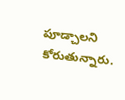పూడ్చాలని కోరుతున్నారు.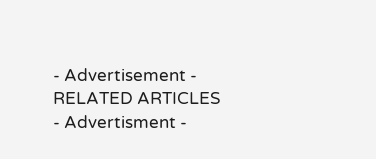- Advertisement -
RELATED ARTICLES
- Advertisment -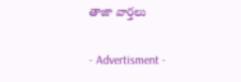తాజా వార్తలు

- Advertisment -